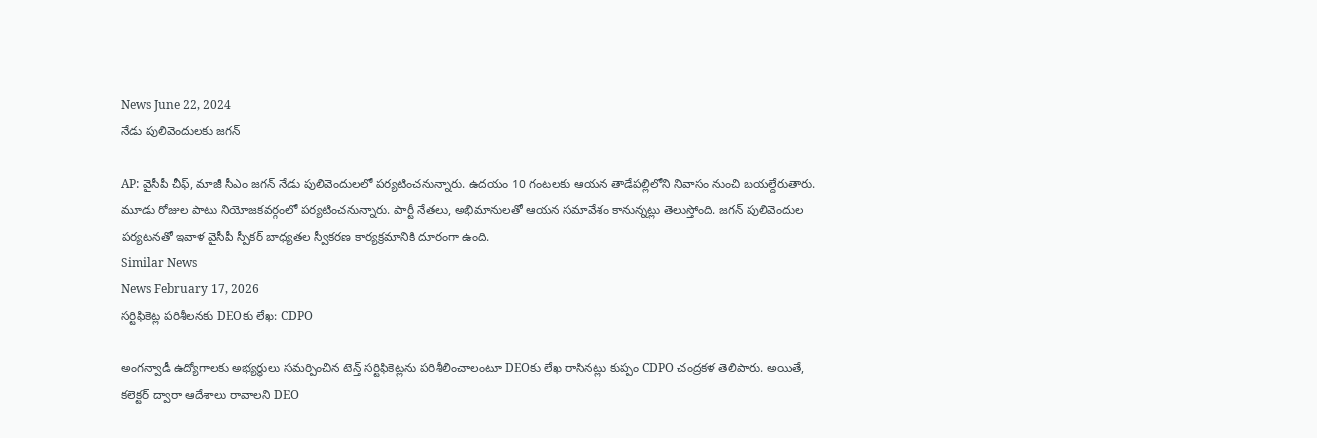News June 22, 2024
నేడు పులివెందులకు జగన్

AP: వైసీపీ చీఫ్, మాజీ సీఎం జగన్ నేడు పులివెందులలో పర్యటించనున్నారు. ఉదయం 10 గంటలకు ఆయన తాడేపల్లిలోని నివాసం నుంచి బయల్దేరుతారు. మూడు రోజుల పాటు నియోజకవర్గంలో పర్యటించనున్నారు. పార్టీ నేతలు, అభిమానులతో ఆయన సమావేశం కానున్నట్లు తెలుస్తోంది. జగన్ పులివెందుల పర్యటనతో ఇవాళ వైసీపీ స్పీకర్ బాధ్యతల స్వీకరణ కార్యక్రమానికి దూరంగా ఉంది.
Similar News
News February 17, 2026
సర్టిఫికెట్ల పరిశీలనకు DEOకు లేఖ: CDPO

అంగన్వాడీ ఉద్యోగాలకు అభ్యర్థులు సమర్పించిన టెన్త్ సర్టిఫికెట్లను పరిశీలించాలంటూ DEOకు లేఖ రాసినట్లు కుప్పం CDPO చంద్రకళ తెలిపారు. అయితే, కలెక్టర్ ద్వారా ఆదేశాలు రావాలని DEO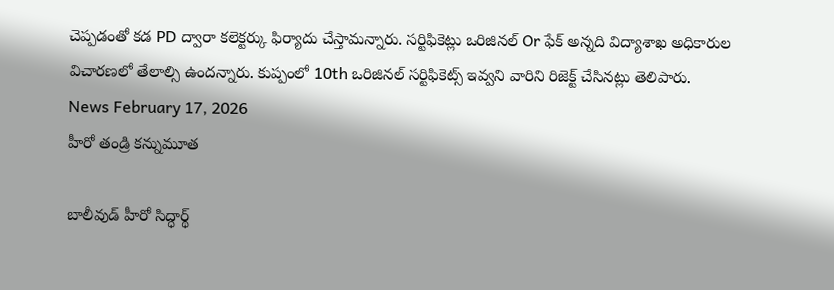చెప్పడంతో కడ PD ద్వారా కలెక్టర్కు ఫిర్యాదు చేస్తామన్నారు. సర్టిఫికెట్లు ఒరిజినల్ Or ఫేక్ అన్నది విద్యాశాఖ అధికారుల విచారణలో తేలాల్సి ఉందన్నారు. కుప్పంలో 10th ఒరిజినల్ సర్టిఫికెట్స్ ఇవ్వని వారిని రిజెక్ట్ చేసినట్లు తెలిపారు.
News February 17, 2026
హీరో తండ్రి కన్నుమూత

బాలీవుడ్ హీరో సిద్ధార్థ్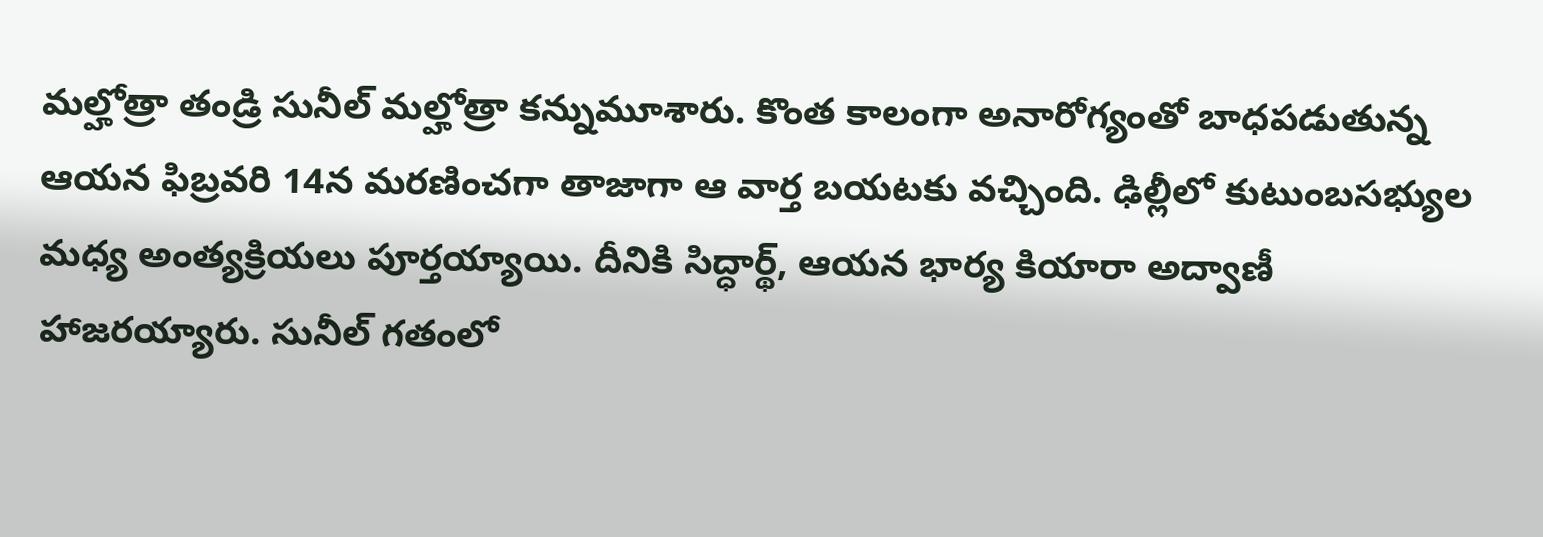మల్హోత్రా తండ్రి సునీల్ మల్హోత్రా కన్నుమూశారు. కొంత కాలంగా అనారోగ్యంతో బాధపడుతున్న ఆయన ఫిబ్రవరి 14న మరణించగా తాజాగా ఆ వార్త బయటకు వచ్చింది. ఢిల్లీలో కుటుంబసభ్యుల మధ్య అంత్యక్రియలు పూర్తయ్యాయి. దీనికి సిద్ధార్థ్, ఆయన భార్య కియారా అద్వాణీ హాజరయ్యారు. సునీల్ గతంలో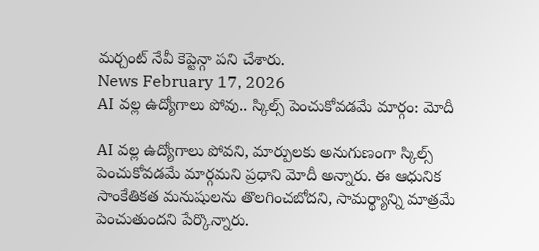మర్చంట్ నేవీ కెప్టెన్గా పని చేశారు.
News February 17, 2026
AI వల్ల ఉద్యోగాలు పోవు.. స్కిల్స్ పెంచుకోవడమే మార్గం: మోదీ

AI వల్ల ఉద్యోగాలు పోవని, మార్పులకు అనుగుణంగా స్కిల్స్ పెంచుకోవడమే మార్గమని ప్రధాని మోదీ అన్నారు. ఈ ఆధునిక సాంకేతికత మనుషులను తొలగించబోదని, సామర్థ్యాన్ని మాత్రమే పెంచుతుందని పేర్కొన్నారు.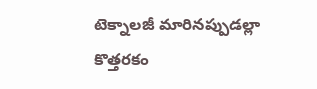టెక్నాలజీ మారినప్పుడల్లా కొత్తరకం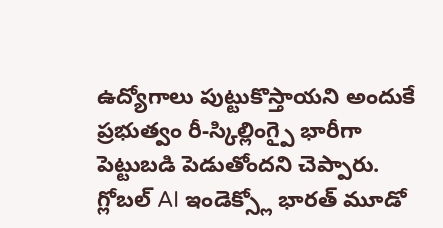ఉద్యోగాలు పుట్టుకొస్తాయని అందుకే ప్రభుత్వం రీ-స్కిల్లింగ్పై భారీగా పెట్టుబడి పెడుతోందని చెప్పారు. గ్లోబల్ AI ఇండెక్స్లో భారత్ మూడో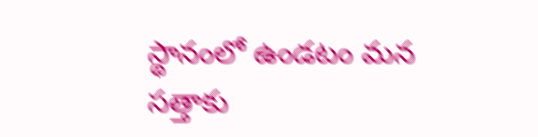స్థానంలో ఉండటం మన సత్తాకు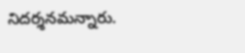నిదర్శనమన్నారు.